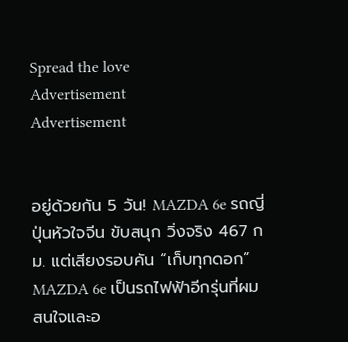Spread the love
Advertisement
Advertisement


อยู่ด้วยกัน 5 วัน! MAZDA 6e รถญี่ปุ่นหัวใจจีน ขับสนุก วิ่งจริง 467 กม. แต่เสียงรอบคัน “เก็บทุกดอก”
MAZDA 6e เป็นรถไฟฟ้าอีกรุ่นที่ผมสนใจและอ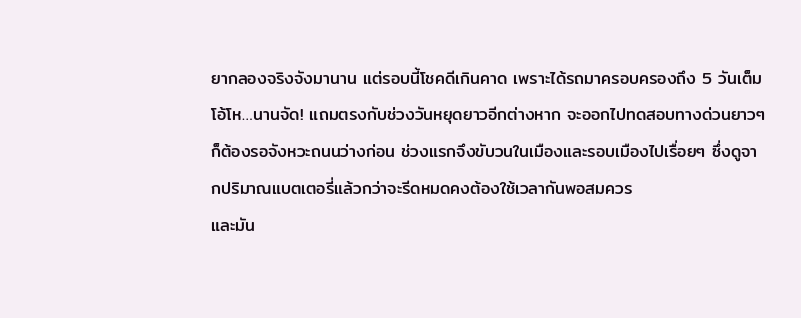ยากลองจริงจังมานาน แต่รอบนี้โชคดีเกินคาด เพราะได้รถมาครอบครองถึง 5 วันเต็ม โอ้โห…นานจัด! แถมตรงกับช่วงวันหยุดยาวอีกต่างหาก จะออกไปทดสอบทางด่วนยาวๆ ก็ต้องรอจังหวะถนนว่างก่อน ช่วงแรกจึงขับวนในเมืองและรอบเมืองไปเรื่อยๆ ซึ่งดูจากปริมาณแบตเตอรี่แล้วกว่าจะรีดหมดคงต้องใช้เวลากันพอสมควร
และมัน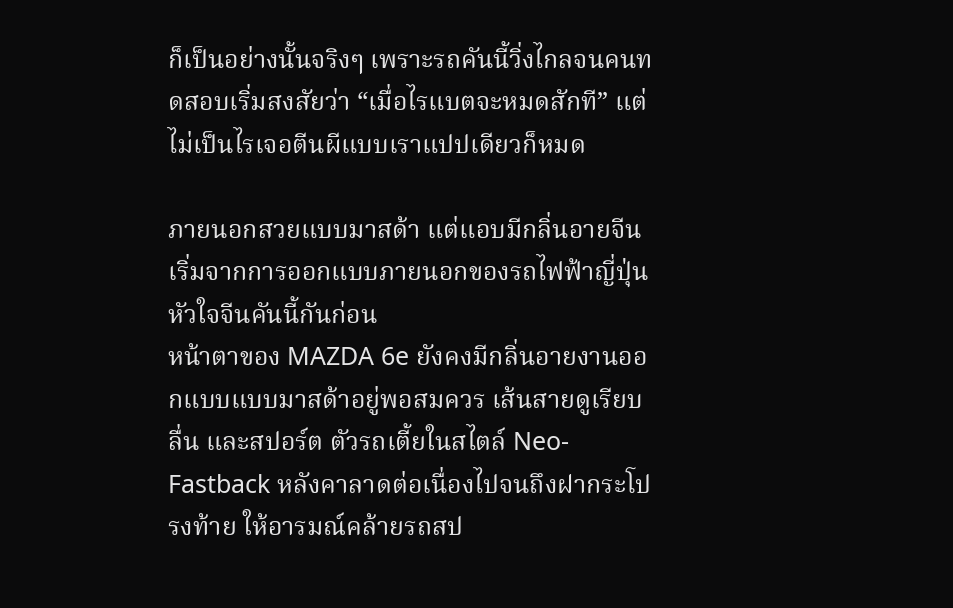ก็เป็นอย่างนั้นจริงๆ เพราะรถคันนี้วิ่งไกลจนคนทดสอบเริ่มสงสัยว่า “เมื่อไรแบตจะหมดสักที” แต่ไม่เป็นไรเจอตีนผีแบบเราแปปเดียวก็หมด

ภายนอกสวยแบบมาสด้า แต่แอบมีกลิ่นอายจีน
เริ่มจากการออกแบบภายนอกของรถไฟฟ้าญี่ปุ่นหัวใจจีนคันนี้กันก่อน
หน้าตาของ MAZDA 6e ยังคงมีกลิ่นอายงานออกแบบแบบมาสด้าอยู่พอสมควร เส้นสายดูเรียบ ลื่น และสปอร์ต ตัวรถเตี้ยในสไตล์ Neo-Fastback หลังคาลาดต่อเนื่องไปจนถึงฝากระโปรงท้าย ให้อารมณ์คล้ายรถสป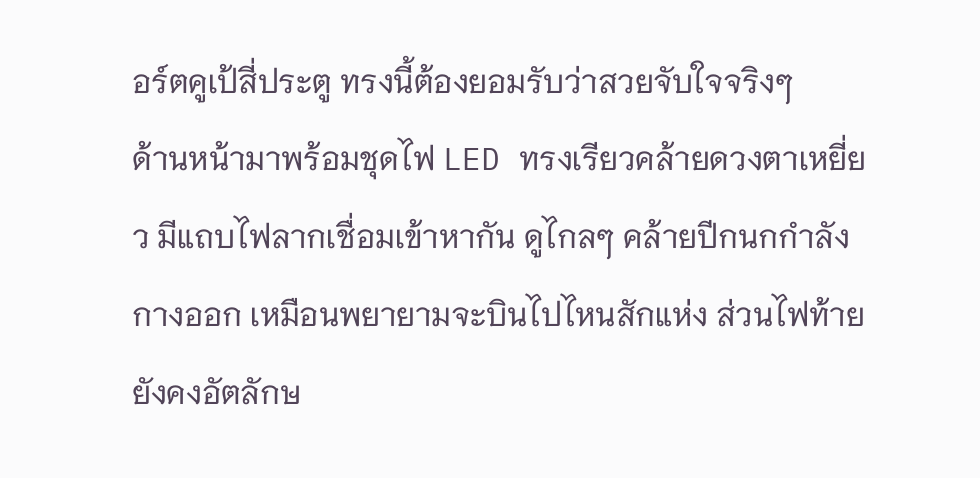อร์ตคูเป้สี่ประตู ทรงนี้ต้องยอมรับว่าสวยจับใจจริงๆ
ด้านหน้ามาพร้อมชุดไฟ LED ทรงเรียวคล้ายดวงตาเหยี่ยว มีแถบไฟลากเชื่อมเข้าหากัน ดูไกลๆ คล้ายปีกนกกำลังกางออก เหมือนพยายามจะบินไปไหนสักแห่ง ส่วนไฟท้ายยังคงอัตลักษ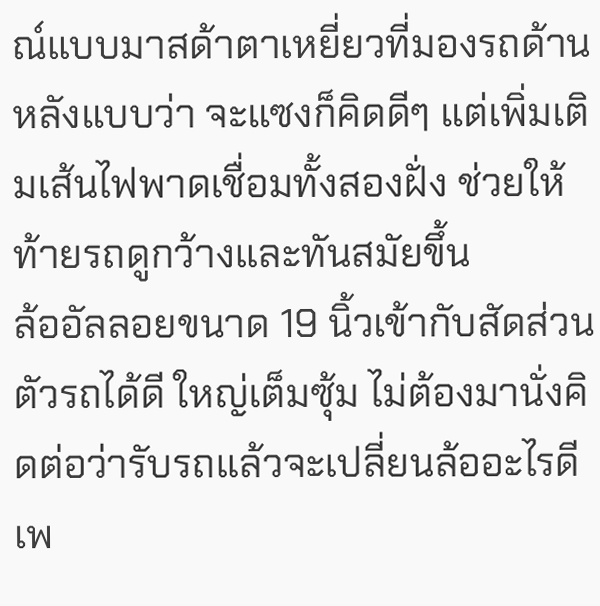ณ์แบบมาสด้าตาเหยี่ยวที่มองรถด้านหลังแบบว่า จะแซงก็คิดดีๆ แต่เพิ่มเติมเส้นไฟพาดเชื่อมทั้งสองฝั่ง ช่วยให้ท้ายรถดูกว้างและทันสมัยขึ้น
ล้ออัลลอยขนาด 19 นิ้วเข้ากับสัดส่วนตัวรถได้ดี ใหญ่เต็มซุ้ม ไม่ต้องมานั่งคิดต่อว่ารับรถแล้วจะเปลี่ยนล้ออะไรดี เพ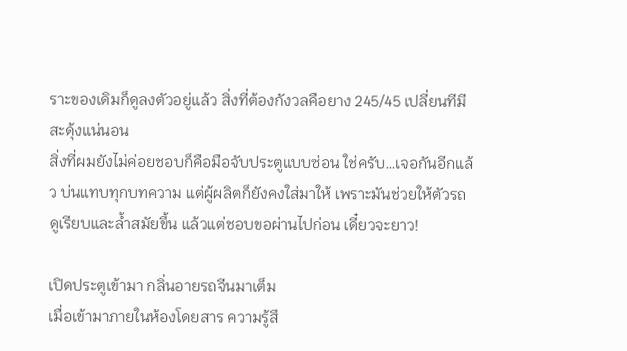ราะของเดิมก็ดูลงตัวอยู่แล้ว สิ่งที่ต้องกังวลคือยาง 245/45 เปลี่ยนทีมีสะดุ้งแน่นอน
สิ่งที่ผมยังไม่ค่อยชอบก็คือมือจับประตูแบบซ่อน ใช่ครับ…เจอกันอีกแล้ว บ่นแทบทุกบทความ แต่ผู้ผลิตก็ยังคงใส่มาให้ เพราะมันช่วยให้ตัวรถดูเรียบและล้ำสมัยขึ้น แล้วแต่ชอบขอผ่านไปก่อน เดี๋ยวจะยาว!

เปิดประตูเข้ามา กลิ่นอายรถจีนมาเต็ม
เมื่อเข้ามาภายในห้องโดยสาร ความรู้สึ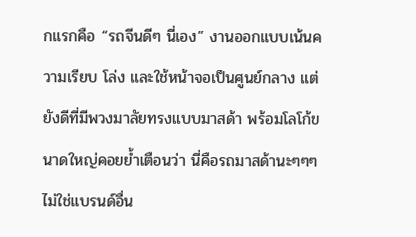กแรกคือ “รถจีนดีๆ นี่เอง” งานออกแบบเน้นความเรียบ โล่ง และใช้หน้าจอเป็นศูนย์กลาง แต่ยังดีที่มีพวงมาลัยทรงแบบมาสด้า พร้อมโลโก้ขนาดใหญ่คอยย้ำเตือนว่า นี่คือรถมาสด้านะๆๆๆ ไม่ใช่แบรนด์อื่น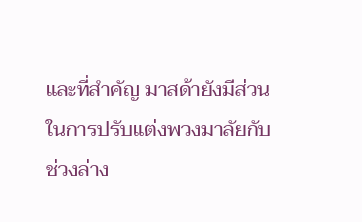และที่สำคัญ มาสด้ายังมีส่วนในการปรับแต่งพวงมาลัยกับช่วงล่าง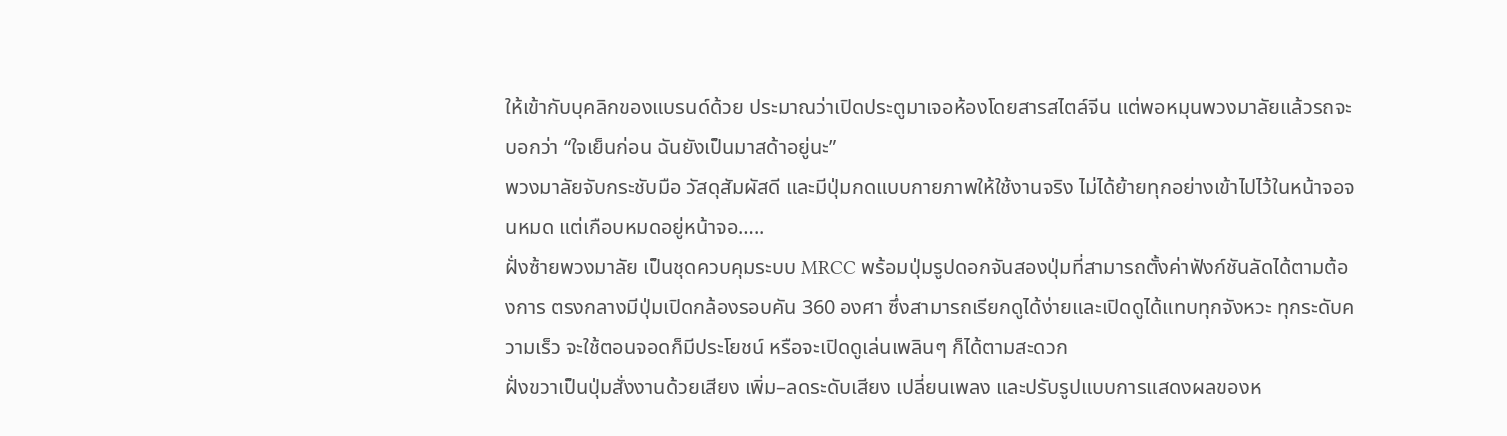ให้เข้ากับบุคลิกของแบรนด์ด้วย ประมาณว่าเปิดประตูมาเจอห้องโดยสารสไตล์จีน แต่พอหมุนพวงมาลัยแล้วรถจะบอกว่า “ใจเย็นก่อน ฉันยังเป็นมาสด้าอยู่นะ”
พวงมาลัยจับกระชับมือ วัสดุสัมผัสดี และมีปุ่มกดแบบกายภาพให้ใช้งานจริง ไม่ได้ย้ายทุกอย่างเข้าไปไว้ในหน้าจอจนหมด แต่เกือบหมดอยู่หน้าจอ…..
ฝั่งซ้ายพวงมาลัย เป็นชุดควบคุมระบบ MRCC พร้อมปุ่มรูปดอกจันสองปุ่มที่สามารถตั้งค่าฟังก์ชันลัดได้ตามต้องการ ตรงกลางมีปุ่มเปิดกล้องรอบคัน 360 องศา ซึ่งสามารถเรียกดูได้ง่ายและเปิดดูได้แทบทุกจังหวะ ทุกระดับความเร็ว จะใช้ตอนจอดก็มีประโยชน์ หรือจะเปิดดูเล่นเพลินๆ ก็ได้ตามสะดวก
ฝั่งขวาเป็นปุ่มสั่งงานด้วยเสียง เพิ่ม–ลดระดับเสียง เปลี่ยนเพลง และปรับรูปแบบการแสดงผลของห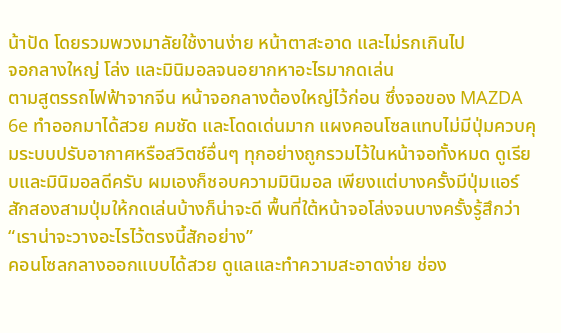น้าปัด โดยรวมพวงมาลัยใช้งานง่าย หน้าตาสะอาด และไม่รกเกินไป
จอกลางใหญ่ โล่ง และมินิมอลจนอยากหาอะไรมากดเล่น
ตามสูตรรถไฟฟ้าจากจีน หน้าจอกลางต้องใหญ่ไว้ก่อน ซึ่งจอของ MAZDA 6e ทำออกมาได้สวย คมชัด และโดดเด่นมาก แผงคอนโซลแทบไม่มีปุ่มควบคุมระบบปรับอากาศหรือสวิตช์อื่นๆ ทุกอย่างถูกรวมไว้ในหน้าจอทั้งหมด ดูเรียบและมินิมอลดีครับ ผมเองก็ชอบความมินิมอล เพียงแต่บางครั้งมีปุ่มแอร์สักสองสามปุ่มให้กดเล่นบ้างก็น่าจะดี พื้นที่ใต้หน้าจอโล่งจนบางครั้งรู้สึกว่า “เราน่าจะวางอะไรไว้ตรงนี้สักอย่าง”
คอนโซลกลางออกแบบได้สวย ดูแลและทำความสะอาดง่าย ช่อง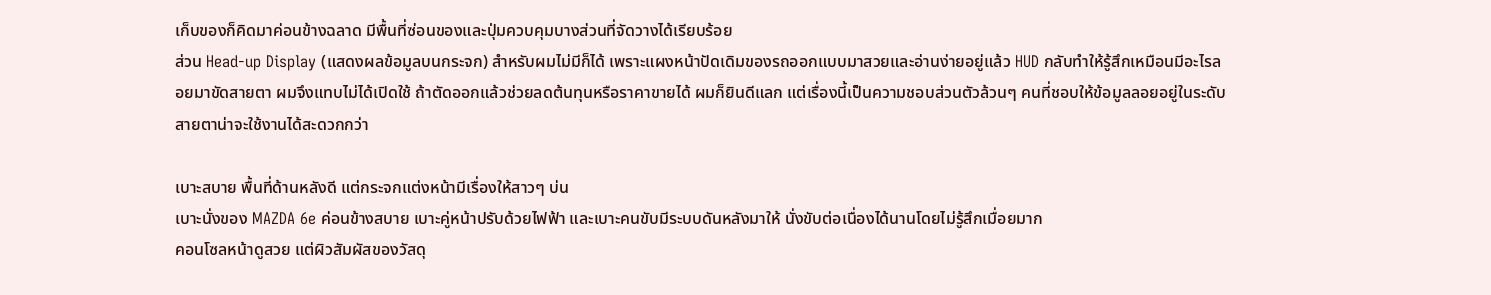เก็บของก็คิดมาค่อนข้างฉลาด มีพื้นที่ซ่อนของและปุ่มควบคุมบางส่วนที่จัดวางได้เรียบร้อย
ส่วน Head-up Display (แสดงผลข้อมูลบนกระจก) สำหรับผมไม่มีก็ได้ เพราะแผงหน้าปัดเดิมของรถออกแบบมาสวยและอ่านง่ายอยู่แล้ว HUD กลับทำให้รู้สึกเหมือนมีอะไรลอยมาขัดสายตา ผมจึงแทบไม่ได้เปิดใช้ ถ้าตัดออกแล้วช่วยลดต้นทุนหรือราคาขายได้ ผมก็ยินดีแลก แต่เรื่องนี้เป็นความชอบส่วนตัวล้วนๆ คนที่ชอบให้ข้อมูลลอยอยู่ในระดับสายตาน่าจะใช้งานได้สะดวกกว่า

เบาะสบาย พื้นที่ด้านหลังดี แต่กระจกแต่งหน้ามีเรื่องให้สาวๆ บ่น
เบาะนั่งของ MAZDA 6e ค่อนข้างสบาย เบาะคู่หน้าปรับด้วยไฟฟ้า และเบาะคนขับมีระบบดันหลังมาให้ นั่งขับต่อเนื่องได้นานโดยไม่รู้สึกเมื่อยมาก
คอนโซลหน้าดูสวย แต่ผิวสัมผัสของวัสดุ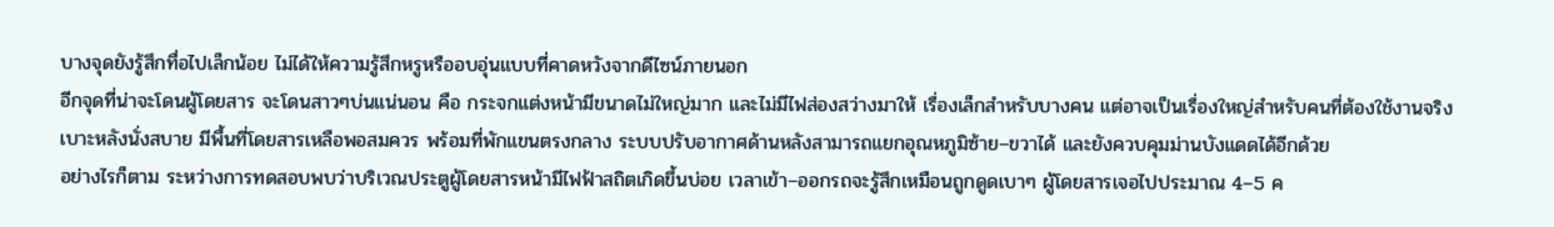บางจุดยังรู้สึกทื่อไปเล็กน้อย ไม่ได้ให้ความรู้สึกหรูหรืออบอุ่นแบบที่คาดหวังจากดีไซน์ภายนอก
อีกจุดที่น่าจะโดนผู้โดยสาร จะโดนสาวๆบ่นแน่นอน คือ กระจกแต่งหน้ามีขนาดไม่ใหญ่มาก และไม่มีไฟส่องสว่างมาให้ เรื่องเล็กสำหรับบางคน แต่อาจเป็นเรื่องใหญ่สำหรับคนที่ต้องใช้งานจริง
เบาะหลังนั่งสบาย มีพื้นที่โดยสารเหลือพอสมควร พร้อมที่พักแขนตรงกลาง ระบบปรับอากาศด้านหลังสามารถแยกอุณหภูมิซ้าย–ขวาได้ และยังควบคุมม่านบังแดดได้อีกด้วย
อย่างไรก็ตาม ระหว่างการทดสอบพบว่าบริเวณประตูผู้โดยสารหน้ามีไฟฟ้าสถิตเกิดขึ้นบ่อย เวลาเข้า–ออกรถจะรู้สึกเหมือนถูกดูดเบาๆ ผู้โดยสารเจอไปประมาณ 4–5 ค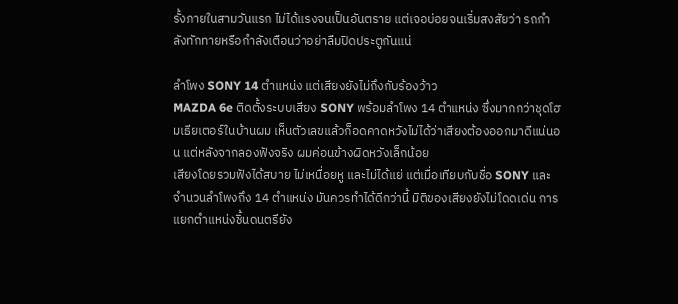รั้งภายในสามวันแรก ไม่ได้แรงจนเป็นอันตราย แต่เจอบ่อยจนเริ่มสงสัยว่า รถกำลังทักทายหรือกำลังเตือนว่าอย่าลืมปิดประตูกันแน่

ลำโพง SONY 14 ตำแหน่ง แต่เสียงยังไม่ถึงกับร้องว้าว
MAZDA 6e ติดตั้งระบบเสียง SONY พร้อมลำโพง 14 ตำแหน่ง ซึ่งมากกว่าชุดโฮมเธียเตอร์ในบ้านผม เห็นตัวเลขแล้วก็อดคาดหวังไม่ได้ว่าเสียงต้องออกมาดีแน่นอน แต่หลังจากลองฟังจริง ผมค่อนข้างผิดหวังเล็กน้อย
เสียงโดยรวมฟังได้สบาย ไม่เหนื่อยหู และไม่ได้แย่ แต่เมื่อเทียบกับชื่อ SONY และจำนวนลำโพงถึง 14 ตำแหน่ง มันควรทำได้ดีกว่านี้ มิติของเสียงยังไม่โดดเด่น การแยกตำแหน่งชิ้นดนตรียัง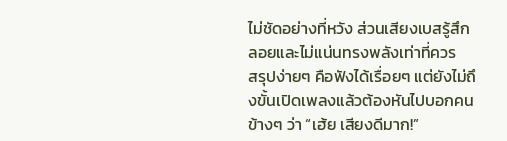ไม่ชัดอย่างที่หวัง ส่วนเสียงเบสรู้สึกลอยและไม่แน่นทรงพลังเท่าที่ควร
สรุปง่ายๆ คือฟังได้เรื่อยๆ แต่ยังไม่ถึงขั้นเปิดเพลงแล้วต้องหันไปบอกคนข้างๆ ว่า “เฮ้ย เสียงดีมาก!”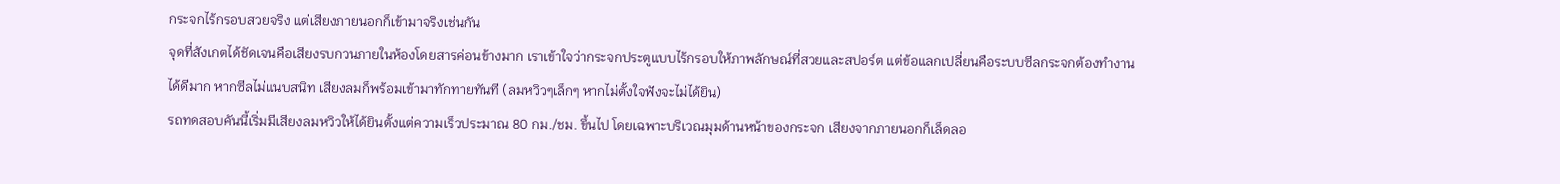กระจกไร้กรอบสวยจริง แต่เสียงภายนอกก็เข้ามาจริงเช่นกัน
จุดที่สังเกตได้ชัดเจนคือเสียงรบกวนภายในห้องโดยสารค่อนข้างมาก เราเข้าใจว่ากระจกประตูแบบไร้กรอบให้ภาพลักษณ์ที่สวยและสปอร์ต แต่ข้อแลกเปลี่ยนคือระบบซีลกระจกต้องทำงานได้ดีมาก หากซีลไม่แนบสนิท เสียงลมก็พร้อมเข้ามาทักทายทันที (ลมหวิวๆเล็กๆ หากไม่ตั้งใจฟังจะไม่ได้ยิน)
รถทดสอบคันนี้เริ่มมีเสียงลมหวิวให้ได้ยินตั้งแต่ความเร็วประมาณ 80 กม./ชม. ขึ้นไป โดยเฉพาะบริเวณมุมด้านหน้าของกระจก เสียงจากภายนอกก็เล็ดลอ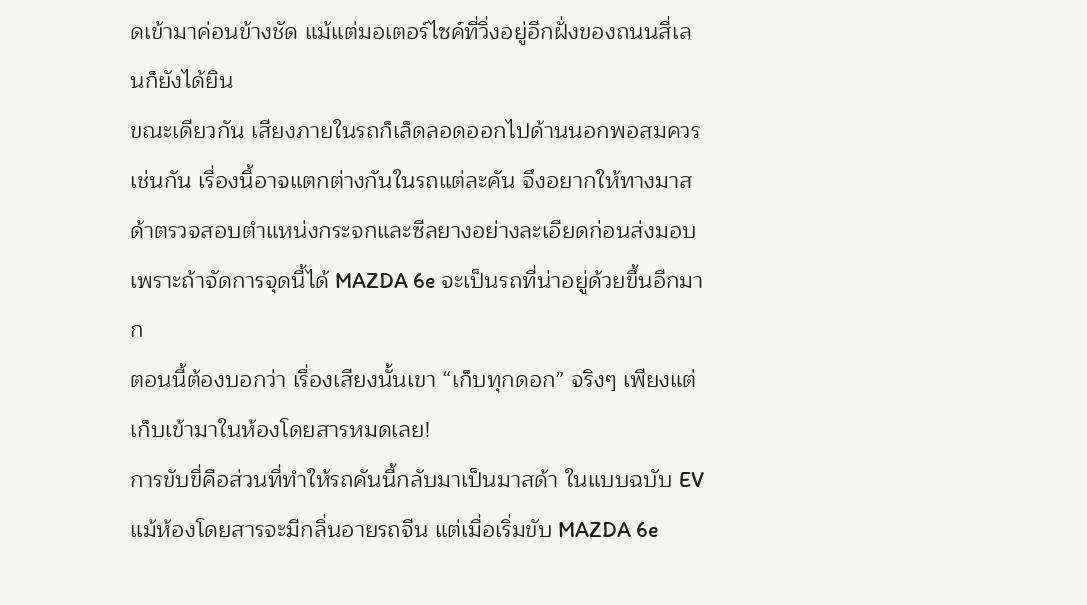ดเข้ามาค่อนข้างชัด แม้แต่มอเตอร์ไซค์ที่วิ่งอยู่อีกฝั่งของถนนสี่เลนก็ยังได้ยิน
ขณะเดียวกัน เสียงภายในรถก็เล็ดลอดออกไปด้านนอกพอสมควรเช่นกัน เรื่องนี้อาจแตกต่างกันในรถแต่ละคัน จึงอยากให้ทางมาสด้าตรวจสอบตำแหน่งกระจกและซีลยางอย่างละเอียดก่อนส่งมอบ เพราะถ้าจัดการจุดนี้ได้ MAZDA 6e จะเป็นรถที่น่าอยู่ด้วยขึ้นอีกมาก
ตอนนี้ต้องบอกว่า เรื่องเสียงนั้นเขา “เก็บทุกดอก” จริงๆ เพียงแต่เก็บเข้ามาในห้องโดยสารหมดเลย!
การขับขี่คือส่วนที่ทำให้รถคันนี้กลับมาเป็นมาสด้า ในแบบฉบับ EV
แม้ห้องโดยสารจะมีกลิ่นอายรถจีน แต่เมื่อเริ่มขับ MAZDA 6e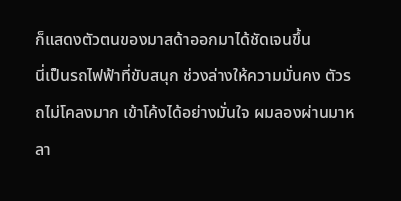ก็แสดงตัวตนของมาสด้าออกมาได้ชัดเจนขึ้น
นี่เป็นรถไฟฟ้าที่ขับสนุก ช่วงล่างให้ความมั่นคง ตัวรถไม่โคลงมาก เข้าโค้งได้อย่างมั่นใจ ผมลองผ่านมาหลา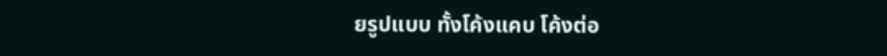ยรูปแบบ ทั้งโค้งแคบ โค้งต่อ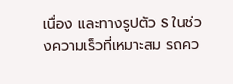เนื่อง และทางรูปตัว S ในช่วงความเร็วที่เหมาะสม รถคว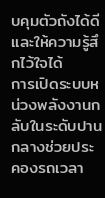บคุมตัวถังได้ดีและให้ความรู้สึกไว้ใจได้
การเปิดระบบหน่วงพลังงานกลับในระดับปานกลางช่วยประคองรถเวลา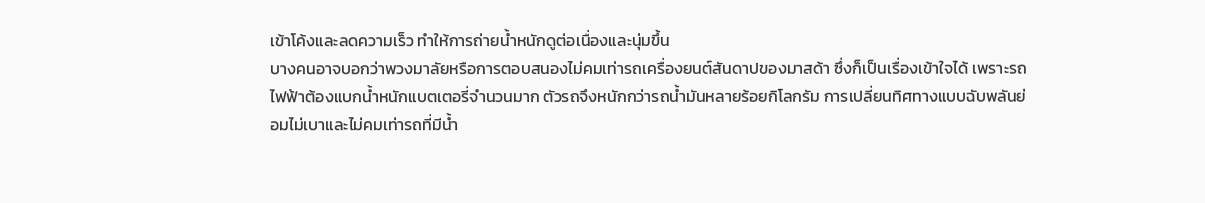เข้าโค้งและลดความเร็ว ทำให้การถ่ายน้ำหนักดูต่อเนื่องและนุ่มขึ้น
บางคนอาจบอกว่าพวงมาลัยหรือการตอบสนองไม่คมเท่ารถเครื่องยนต์สันดาปของมาสด้า ซึ่งก็เป็นเรื่องเข้าใจได้ เพราะรถไฟฟ้าต้องแบกน้ำหนักแบตเตอรี่จำนวนมาก ตัวรถจึงหนักกว่ารถน้ำมันหลายร้อยกิโลกรัม การเปลี่ยนทิศทางแบบฉับพลันย่อมไม่เบาและไม่คมเท่ารถที่มีน้ำ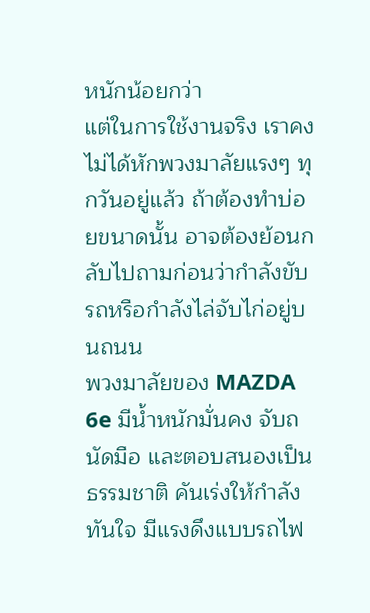หนักน้อยกว่า
แต่ในการใช้งานจริง เราคงไม่ได้หักพวงมาลัยแรงๆ ทุกวันอยู่แล้ว ถ้าต้องทำบ่อยขนาดนั้น อาจต้องย้อนกลับไปถามก่อนว่ากำลังขับรถหรือกำลังไล่จับไก่อยู่บนถนน
พวงมาลัยของ MAZDA 6e มีน้ำหนักมั่นคง จับถนัดมือ และตอบสนองเป็นธรรมชาติ คันเร่งให้กำลังทันใจ มีแรงดึงแบบรถไฟ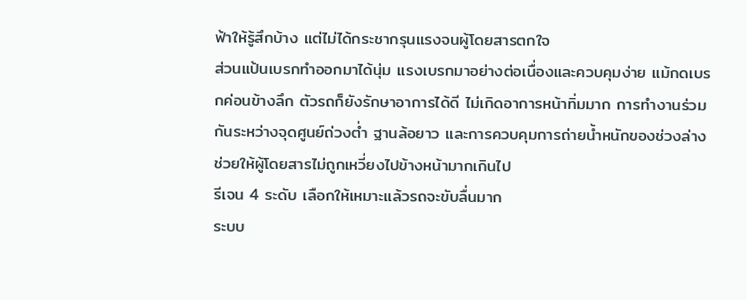ฟ้าให้รู้สึกบ้าง แต่ไม่ได้กระชากรุนแรงจนผู้โดยสารตกใจ
ส่วนแป้นเบรกทำออกมาได้นุ่ม แรงเบรกมาอย่างต่อเนื่องและควบคุมง่าย แม้กดเบรกค่อนข้างลึก ตัวรถก็ยังรักษาอาการได้ดี ไม่เกิดอาการหน้าทิ่มมาก การทำงานร่วมกันระหว่างจุดศูนย์ถ่วงต่ำ ฐานล้อยาว และการควบคุมการถ่ายน้ำหนักของช่วงล่าง ช่วยให้ผู้โดยสารไม่ถูกเหวี่ยงไปข้างหน้ามากเกินไป
รีเจน 4 ระดับ เลือกให้เหมาะแล้วรถจะขับลื่นมาก
ระบบ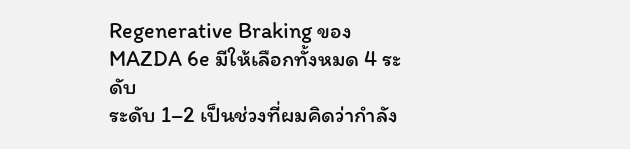Regenerative Braking ของ MAZDA 6e มีให้เลือกทั้งหมด 4 ระดับ
ระดับ 1–2 เป็นช่วงที่ผมคิดว่ากำลัง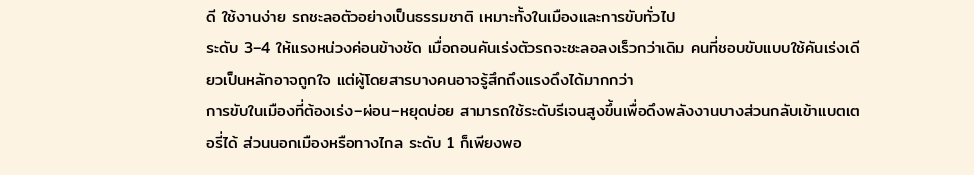ดี ใช้งานง่าย รถชะลอตัวอย่างเป็นธรรมชาติ เหมาะทั้งในเมืองและการขับทั่วไป
ระดับ 3–4 ให้แรงหน่วงค่อนข้างชัด เมื่อถอนคันเร่งตัวรถจะชะลอลงเร็วกว่าเดิม คนที่ชอบขับแบบใช้คันเร่งเดียวเป็นหลักอาจถูกใจ แต่ผู้โดยสารบางคนอาจรู้สึกถึงแรงดึงได้มากกว่า
การขับในเมืองที่ต้องเร่ง–ผ่อน–หยุดบ่อย สามารถใช้ระดับรีเจนสูงขึ้นเพื่อดึงพลังงานบางส่วนกลับเข้าแบตเตอรี่ได้ ส่วนนอกเมืองหรือทางไกล ระดับ 1 ก็เพียงพอ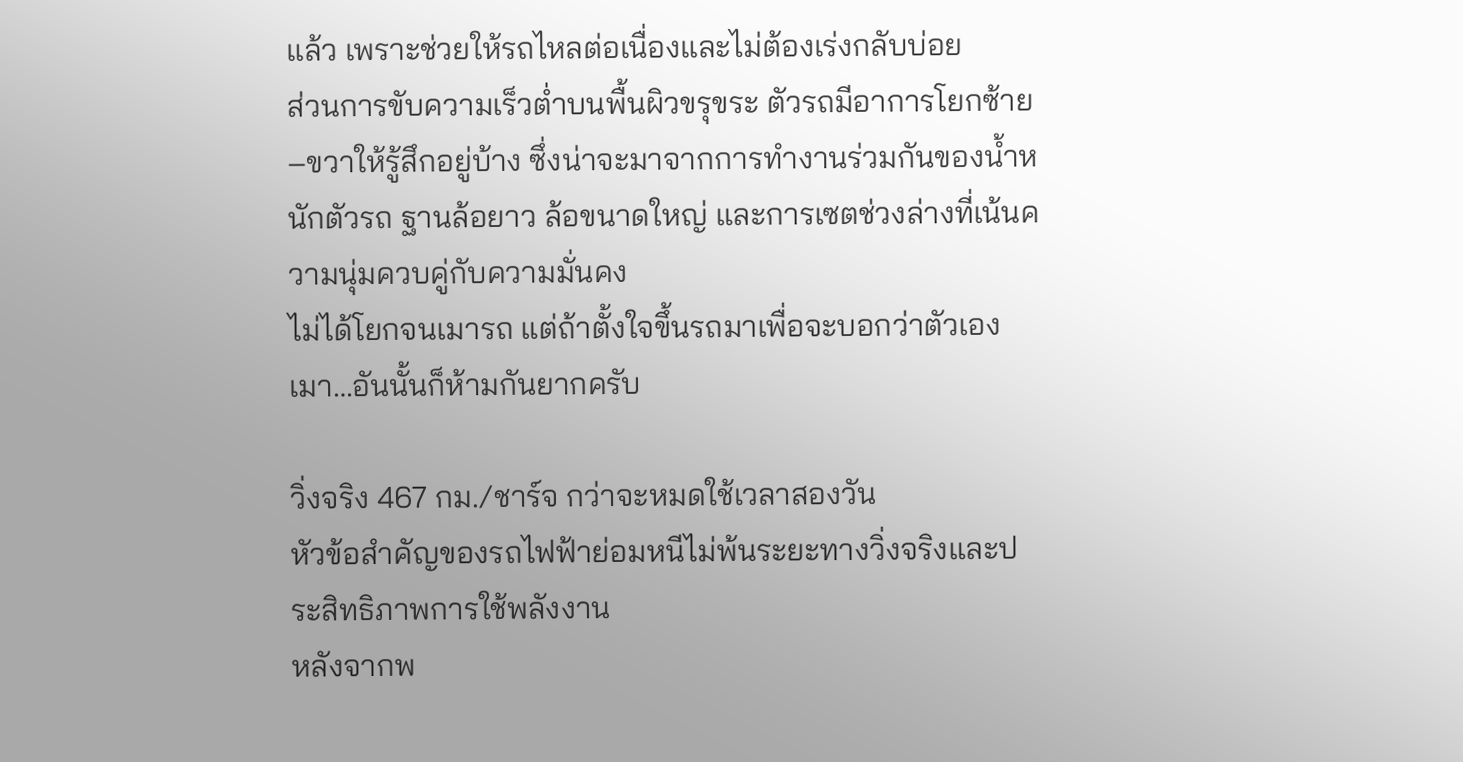แล้ว เพราะช่วยให้รถไหลต่อเนื่องและไม่ต้องเร่งกลับบ่อย
ส่วนการขับความเร็วต่ำบนพื้นผิวขรุขระ ตัวรถมีอาการโยกซ้าย–ขวาให้รู้สึกอยู่บ้าง ซึ่งน่าจะมาจากการทำงานร่วมกันของน้ำหนักตัวรถ ฐานล้อยาว ล้อขนาดใหญ่ และการเซตช่วงล่างที่เน้นความนุ่มควบคู่กับความมั่นคง
ไม่ได้โยกจนเมารถ แต่ถ้าตั้งใจขึ้นรถมาเพื่อจะบอกว่าตัวเองเมา…อันนั้นก็ห้ามกันยากครับ

วิ่งจริง 467 กม./ชาร์จ กว่าจะหมดใช้เวลาสองวัน
หัวข้อสำคัญของรถไฟฟ้าย่อมหนีไม่พ้นระยะทางวิ่งจริงและประสิทธิภาพการใช้พลังงาน
หลังจากพ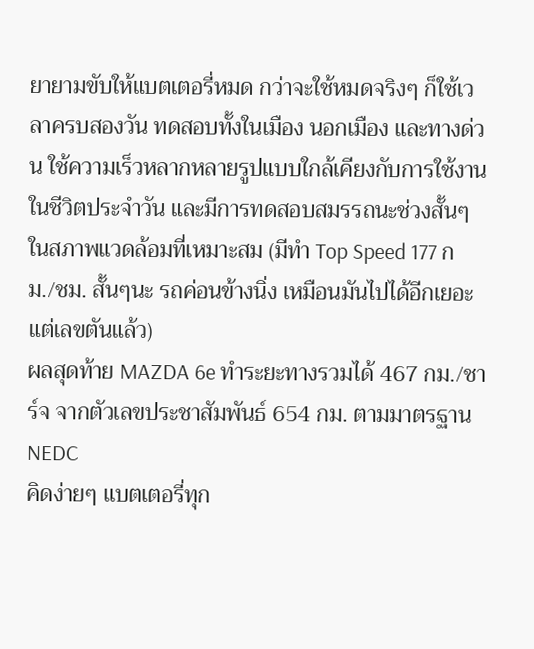ยายามขับให้แบตเตอรี่หมด กว่าจะใช้หมดจริงๆ ก็ใช้เวลาครบสองวัน ทดสอบทั้งในเมือง นอกเมือง และทางด่วน ใช้ความเร็วหลากหลายรูปแบบใกล้เคียงกับการใช้งานในชีวิตประจำวัน และมีการทดสอบสมรรถนะช่วงสั้นๆ ในสภาพแวดล้อมที่เหมาะสม (มีทำ Top Speed 177 กม./ชม. สั้นๆนะ รถค่อนข้างนิ่ง เหมือนมันไปได้อีกเยอะ แต่เลขตันแล้ว)
ผลสุดท้าย MAZDA 6e ทำระยะทางรวมได้ 467 กม./ชาร์จ จากตัวเลขประชาสัมพันธ์ 654 กม. ตามมาตรฐาน NEDC
คิดง่ายๆ แบตเตอรี่ทุก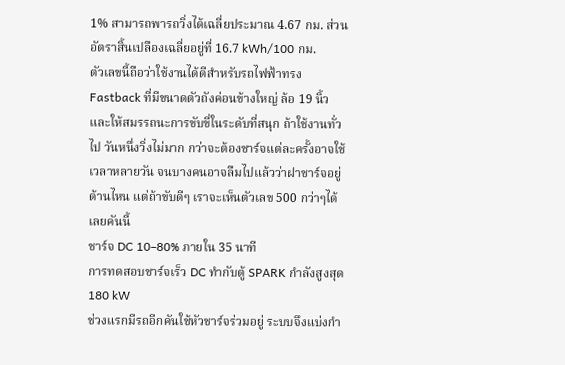1% สามารถพารถวิ่งได้เฉลี่ยประมาณ 4.67 กม. ส่วนอัตราสิ้นเปลืองเฉลี่ยอยู่ที่ 16.7 kWh/100 กม.
ตัวเลขนี้ถือว่าใช้งานได้ดีสำหรับรถไฟฟ้าทรง Fastback ที่มีขนาดตัวถังค่อนข้างใหญ่ ล้อ 19 นิ้ว และให้สมรรถนะการขับขี่ในระดับที่สนุก ถ้าใช้งานทั่วไป วันหนึ่งวิ่งไม่มาก กว่าจะต้องชาร์จแต่ละครั้งอาจใช้เวลาหลายวัน จนบางคนอาจลืมไปแล้วว่าฝาชาร์จอยู่ด้านไหน แต่ถ้าขับดีๆ เราจะเห็นตัวเลข 500 กว่าๆได้เลยคันนี้
ชาร์จ DC 10–80% ภายใน 35 นาที
การทดสอบชาร์จเร็ว DC ทำกับตู้ SPARK กำลังสูงสุด 180 kW
ช่วงแรกมีรถอีกคันใช้หัวชาร์จร่วมอยู่ ระบบจึงแบ่งกำ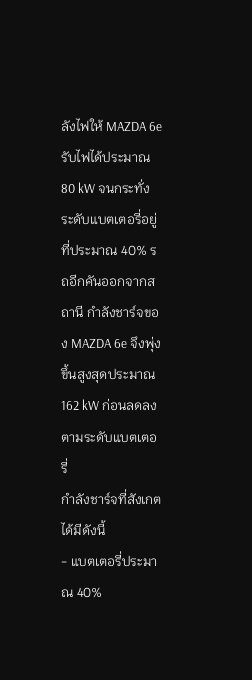ลังไฟให้ MAZDA 6e รับไฟได้ประมาณ 80 kW จนกระทั่งระดับแบตเตอรี่อยู่ที่ประมาณ 40% รถอีกคันออกจากสถานี กำลังชาร์จของ MAZDA 6e จึงพุ่งขึ้นสูงสุดประมาณ 162 kW ก่อนลดลงตามระดับแบตเตอรี่
กำลังชาร์จที่สังเกตได้มีดังนี้
- แบตเตอรี่ประมาณ 40%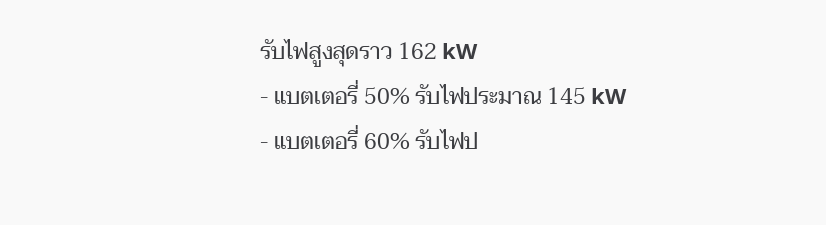รับไฟสูงสุดราว 162 kW
- แบตเตอรี่ 50% รับไฟประมาณ 145 kW
- แบตเตอรี่ 60% รับไฟป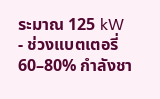ระมาณ 125 kW
- ช่วงแบตเตอรี่ 60–80% กำลังชา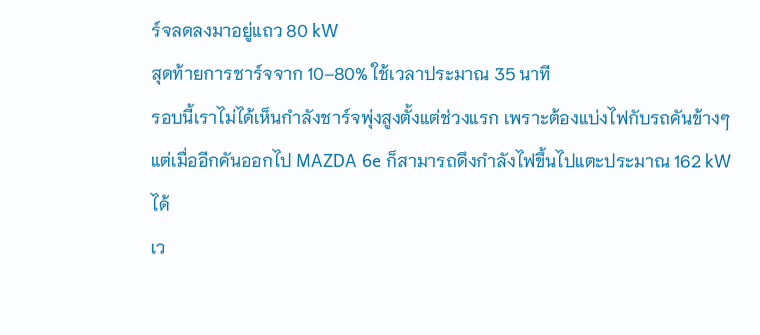ร์จลดลงมาอยู่แถว 80 kW
สุดท้ายการชาร์จจาก 10–80% ใช้เวลาประมาณ 35 นาที
รอบนี้เราไม่ได้เห็นกำลังชาร์จพุ่งสูงตั้งแต่ช่วงแรก เพราะต้องแบ่งไฟกับรถคันข้างๆ แต่เมื่ออีกคันออกไป MAZDA 6e ก็สามารถดึงกำลังไฟขึ้นไปแตะประมาณ 162 kW ได้
เว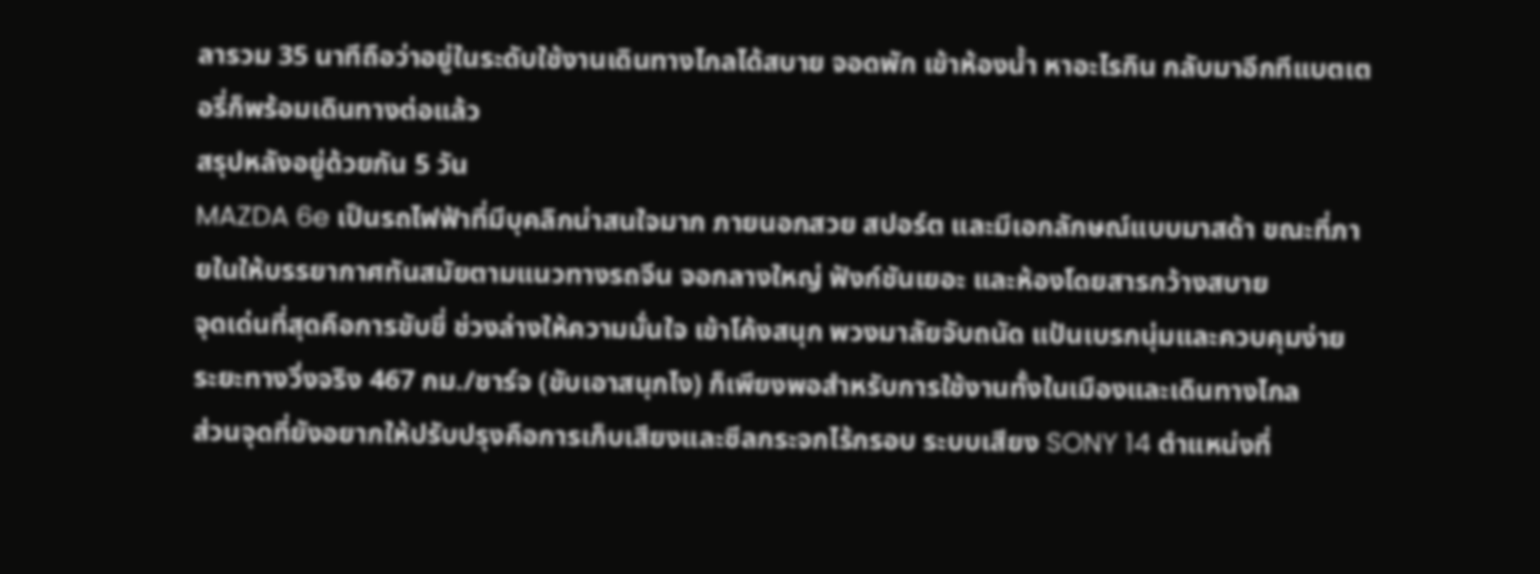ลารวม 35 นาทีถือว่าอยู่ในระดับใช้งานเดินทางไกลได้สบาย จอดพัก เข้าห้องน้ำ หาอะไรกิน กลับมาอีกทีแบตเตอรี่ก็พร้อมเดินทางต่อแล้ว
สรุปหลังอยู่ด้วยกัน 5 วัน
MAZDA 6e เป็นรถไฟฟ้าที่มีบุคลิกน่าสนใจมาก ภายนอกสวย สปอร์ต และมีเอกลักษณ์แบบมาสด้า ขณะที่ภายในให้บรรยากาศทันสมัยตามแนวทางรถจีน จอกลางใหญ่ ฟังก์ชันเยอะ และห้องโดยสารกว้างสบาย
จุดเด่นที่สุดคือการขับขี่ ช่วงล่างให้ความมั่นใจ เข้าโค้งสนุก พวงมาลัยจับถนัด แป้นเบรกนุ่มและควบคุมง่าย ระยะทางวิ่งจริง 467 กม./ชาร์จ (ขับเอาสนุกไง) ก็เพียงพอสำหรับการใช้งานทั้งในเมืองและเดินทางไกล
ส่วนจุดที่ยังอยากให้ปรับปรุงคือการเก็บเสียงและซีลกระจกไร้กรอบ ระบบเสียง SONY 14 ตำแหน่งที่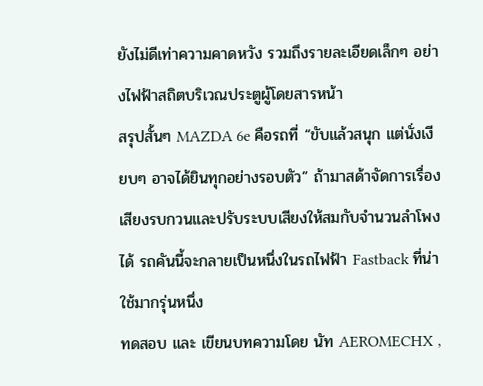ยังไม่ดีเท่าความคาดหวัง รวมถึงรายละเอียดเล็กๆ อย่างไฟฟ้าสถิตบริเวณประตูผู้โดยสารหน้า
สรุปสั้นๆ MAZDA 6e คือรถที่ “ขับแล้วสนุก แต่นั่งเงียบๆ อาจได้ยินทุกอย่างรอบตัว” ถ้ามาสด้าจัดการเรื่องเสียงรบกวนและปรับระบบเสียงให้สมกับจำนวนลำโพงได้ รถคันนี้จะกลายเป็นหนึ่งในรถไฟฟ้า Fastback ที่น่าใช้มากรุ่นหนึ่ง
ทดสอบ และ เขียนบทความโดย นัท AEROMECHX ,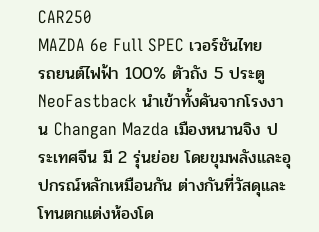CAR250
MAZDA 6e Full SPEC เวอร์ชันไทย
รถยนต์ไฟฟ้า 100% ตัวถัง 5 ประตู NeoFastback นำเข้าทั้งคันจากโรงงาน Changan Mazda เมืองหนานจิง ประเทศจีน มี 2 รุ่นย่อย โดยขุมพลังและอุปกรณ์หลักเหมือนกัน ต่างกันที่วัสดุและโทนตกแต่งห้องโด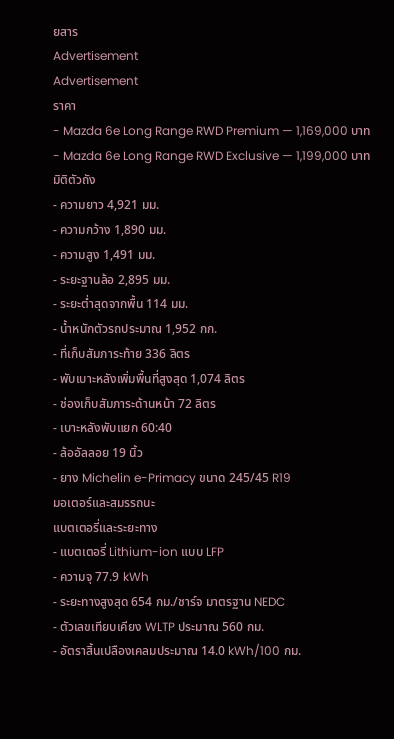ยสาร
Advertisement
Advertisement
ราคา
- Mazda 6e Long Range RWD Premium — 1,169,000 บาท
- Mazda 6e Long Range RWD Exclusive — 1,199,000 บาท
มิติตัวถัง
- ความยาว 4,921 มม.
- ความกว้าง 1,890 มม.
- ความสูง 1,491 มม.
- ระยะฐานล้อ 2,895 มม.
- ระยะต่ำสุดจากพื้น 114 มม.
- น้ำหนักตัวรถประมาณ 1,952 กก.
- ที่เก็บสัมภาระท้าย 336 ลิตร
- พับเบาะหลังเพิ่มพื้นที่สูงสุด 1,074 ลิตร
- ช่องเก็บสัมภาระด้านหน้า 72 ลิตร
- เบาะหลังพับแยก 60:40
- ล้ออัลลอย 19 นิ้ว
- ยาง Michelin e-Primacy ขนาด 245/45 R19
มอเตอร์และสมรรถนะ
แบตเตอรี่และระยะทาง
- แบตเตอรี่ Lithium-ion แบบ LFP
- ความจุ 77.9 kWh
- ระยะทางสูงสุด 654 กม./ชาร์จ มาตรฐาน NEDC
- ตัวเลขเทียบเคียง WLTP ประมาณ 560 กม.
- อัตราสิ้นเปลืองเคลมประมาณ 14.0 kWh/100 กม.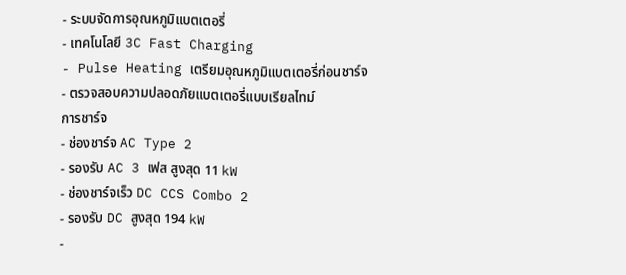- ระบบจัดการอุณหภูมิแบตเตอรี่
- เทคโนโลยี 3C Fast Charging
- Pulse Heating เตรียมอุณหภูมิแบตเตอรี่ก่อนชาร์จ
- ตรวจสอบความปลอดภัยแบตเตอรี่แบบเรียลไทม์
การชาร์จ
- ช่องชาร์จ AC Type 2
- รองรับ AC 3 เฟส สูงสุด 11 kW
- ช่องชาร์จเร็ว DC CCS Combo 2
- รองรับ DC สูงสุด 194 kW
-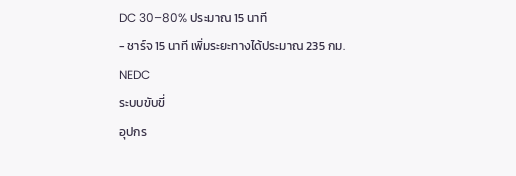DC 30–80% ประมาณ 15 นาที
- ชาร์จ 15 นาที เพิ่มระยะทางได้ประมาณ 235 กม. NEDC
ระบบขับขี่
อุปกร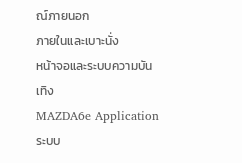ณ์ภายนอก
ภายในและเบาะนั่ง
หน้าจอและระบบความบันเทิง
MAZDA6e Application
ระบบ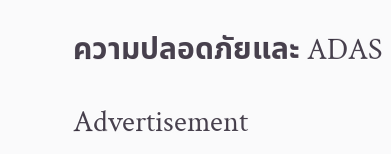ความปลอดภัยและ ADAS

Advertisement